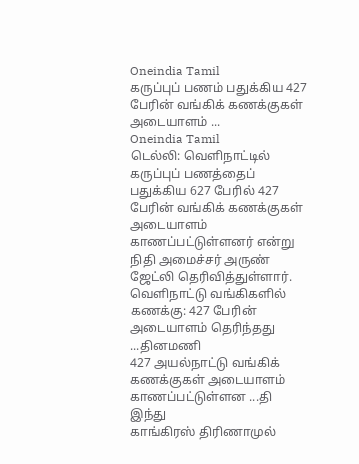Oneindia Tamil
கருப்புப் பணம் பதுக்கிய 427 பேரின் வங்கிக் கணக்குகள் அடையாளம் ...
Oneindia Tamil
டெல்லி: வெளிநாட்டில் கருப்புப் பணத்தைப் பதுக்கிய 627 பேரில் 427 பேரின் வங்கிக் கணக்குகள் அடையாளம் காணப்பட்டுள்ளனர் என்று நிதி அமைச்சர் அருண் ஜேட்லி தெரிவித்துள்ளார்.
வெளிநாட்டு வங்கிகளில் கணக்கு: 427 பேரின் அடையாளம் தெரிந்தது ...தினமணி
427 அயல்நாட்டு வங்கிக் கணக்குகள் அடையாளம் காணப்பட்டுள்ளன ...தி இந்து
காங்கிரஸ் திரிணாமுல்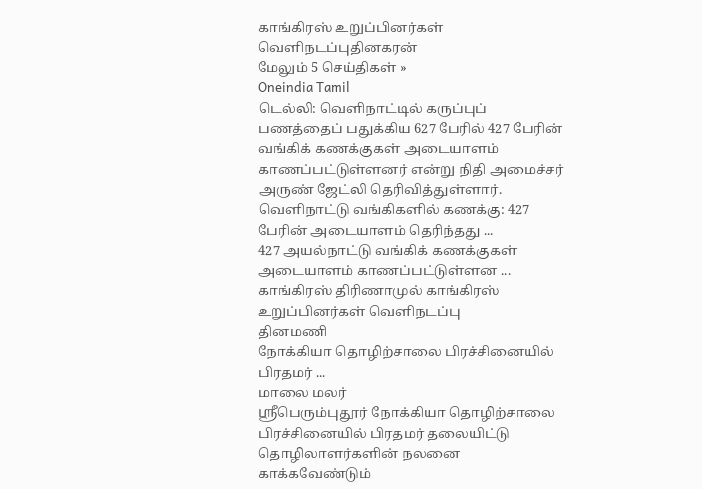காங்கிரஸ் உறுப்பினர்கள் வெளிநடப்புதினகரன்
மேலும் 5 செய்திகள் »
Oneindia Tamil
டெல்லி: வெளிநாட்டில் கருப்புப் பணத்தைப் பதுக்கிய 627 பேரில் 427 பேரின் வங்கிக் கணக்குகள் அடையாளம் காணப்பட்டுள்ளனர் என்று நிதி அமைச்சர் அருண் ஜேட்லி தெரிவித்துள்ளார்.
வெளிநாட்டு வங்கிகளில் கணக்கு: 427 பேரின் அடையாளம் தெரிந்தது ...
427 அயல்நாட்டு வங்கிக் கணக்குகள் அடையாளம் காணப்பட்டுள்ளன ...
காங்கிரஸ் திரிணாமுல் காங்கிரஸ் உறுப்பினர்கள் வெளிநடப்பு
தினமணி
நோக்கியா தொழிற்சாலை பிரச்சினையில் பிரதமர் ...
மாலை மலர்
ஸ்ரீபெரும்புதூர் நோக்கியா தொழிற்சாலை பிரச்சினையில் பிரதமர் தலையிட்டு தொழிலாளர்களின் நலனை காக்கவேண்டும்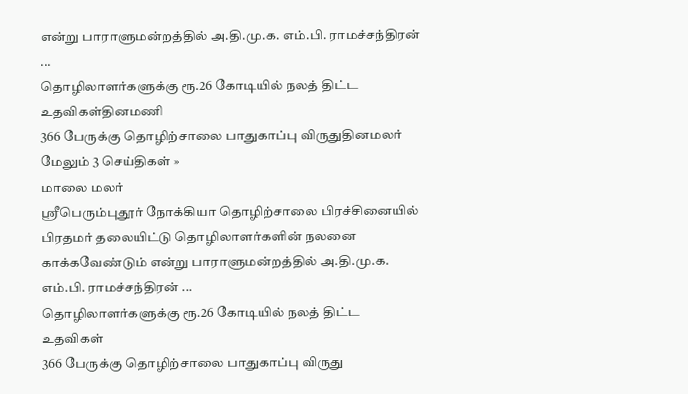என்று பாராளுமன்றத்தில் அ.தி.மு.க. எம்.பி. ராமச்சந்திரன் ...
தொழிலாளர்களுக்கு ரூ.26 கோடியில் நலத் திட்ட உதவிகள்தினமணி
366 பேருக்கு தொழிற்சாலை பாதுகாப்பு விருதுதினமலர்
மேலும் 3 செய்திகள் »
மாலை மலர்
ஸ்ரீபெரும்புதூர் நோக்கியா தொழிற்சாலை பிரச்சினையில் பிரதமர் தலையிட்டு தொழிலாளர்களின் நலனை காக்கவேண்டும் என்று பாராளுமன்றத்தில் அ.தி.மு.க. எம்.பி. ராமச்சந்திரன் ...
தொழிலாளர்களுக்கு ரூ.26 கோடியில் நலத் திட்ட உதவிகள்
366 பேருக்கு தொழிற்சாலை பாதுகாப்பு விருது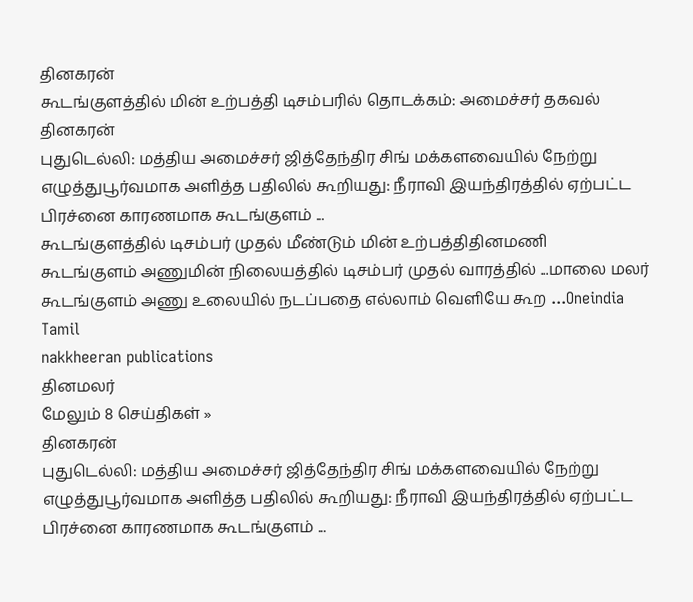தினகரன்
கூடங்குளத்தில் மின் உற்பத்தி டிசம்பரில் தொடக்கம்: அமைச்சர் தகவல்
தினகரன்
புதுடெல்லி: மத்திய அமைச்சர் ஜித்தேந்திர சிங் மக்களவையில் நேற்று எழுத்துபூர்வமாக அளித்த பதிலில் கூறியது: நீராவி இயந்திரத்தில் ஏற்பட்ட பிரச்னை காரணமாக கூடங்குளம் ...
கூடங்குளத்தில் டிசம்பர் முதல் மீண்டும் மின் உற்பத்திதினமணி
கூடங்குளம் அணுமின் நிலையத்தில் டிசம்பர் முதல் வாரத்தில் ...மாலை மலர்
கூடங்குளம் அணு உலையில் நடப்பதை எல்லாம் வெளியே கூற ...Oneindia Tamil
nakkheeran publications
தினமலர்
மேலும் 8 செய்திகள் »
தினகரன்
புதுடெல்லி: மத்திய அமைச்சர் ஜித்தேந்திர சிங் மக்களவையில் நேற்று எழுத்துபூர்வமாக அளித்த பதிலில் கூறியது: நீராவி இயந்திரத்தில் ஏற்பட்ட பிரச்னை காரணமாக கூடங்குளம் ...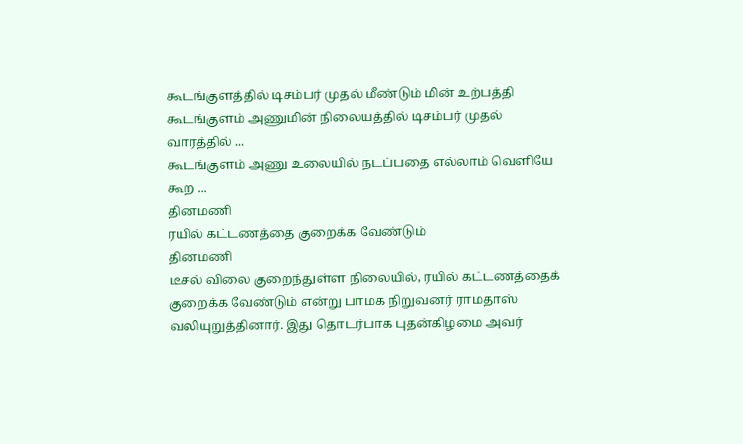கூடங்குளத்தில் டிசம்பர் முதல் மீண்டும் மின் உற்பத்தி
கூடங்குளம் அணுமின் நிலையத்தில் டிசம்பர் முதல் வாரத்தில் ...
கூடங்குளம் அணு உலையில் நடப்பதை எல்லாம் வெளியே கூற ...
தினமணி
ரயில் கட்டணத்தை குறைக்க வேண்டும்
தினமணி
டீசல் விலை குறைந்துள்ள நிலையில், ரயில் கட்டணத்தைக் குறைக்க வேண்டும் என்று பாமக நிறுவனர் ராமதாஸ் வலியுறுத்தினார். இது தொடர்பாக புதன்கிழமை அவர்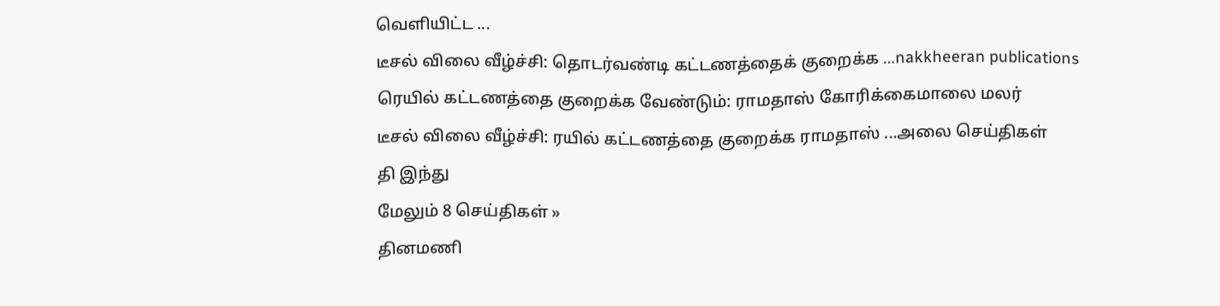வெளியிட்ட ...
டீசல் விலை வீழ்ச்சி: தொடர்வண்டி கட்டணத்தைக் குறைக்க ...nakkheeran publications
ரெயில் கட்டணத்தை குறைக்க வேண்டும்: ராமதாஸ் கோரிக்கைமாலை மலர்
டீசல் விலை வீழ்ச்சி: ரயில் கட்டணத்தை குறைக்க ராமதாஸ் ...அலை செய்திகள்
தி இந்து
மேலும் 8 செய்திகள் »
தினமணி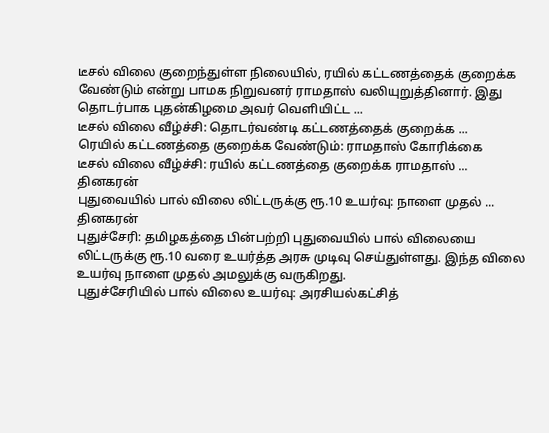டீசல் விலை குறைந்துள்ள நிலையில், ரயில் கட்டணத்தைக் குறைக்க வேண்டும் என்று பாமக நிறுவனர் ராமதாஸ் வலியுறுத்தினார். இது தொடர்பாக புதன்கிழமை அவர் வெளியிட்ட ...
டீசல் விலை வீழ்ச்சி: தொடர்வண்டி கட்டணத்தைக் குறைக்க ...
ரெயில் கட்டணத்தை குறைக்க வேண்டும்: ராமதாஸ் கோரிக்கை
டீசல் விலை வீழ்ச்சி: ரயில் கட்டணத்தை குறைக்க ராமதாஸ் ...
தினகரன்
புதுவையில் பால் விலை லிட்டருக்கு ரூ.10 உயர்வு: நாளை முதல் ...
தினகரன்
புதுச்சேரி: தமிழகத்தை பின்பற்றி புதுவையில் பால் விலையை லிட்டருக்கு ரூ.10 வரை உயர்த்த அரசு முடிவு செய்துள்ளது. இந்த விலை உயர்வு நாளை முதல் அமலுக்கு வருகிறது.
புதுச்சேரியில் பால் விலை உயர்வு: அரசியல்கட்சித்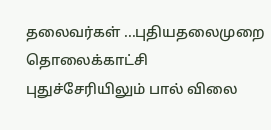தலைவர்கள் ...புதியதலைமுறை தொலைக்காட்சி
புதுச்சேரியிலும் பால் விலை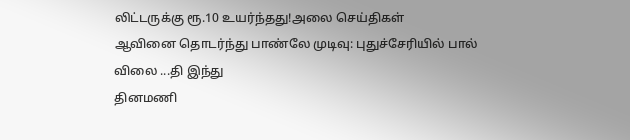லிட்டருக்கு ரூ.10 உயர்ந்தது!அலை செய்திகள்
ஆவினை தொடர்ந்து பாண்லே முடிவு: புதுச்சேரியில் பால் விலை ...தி இந்து
தினமணி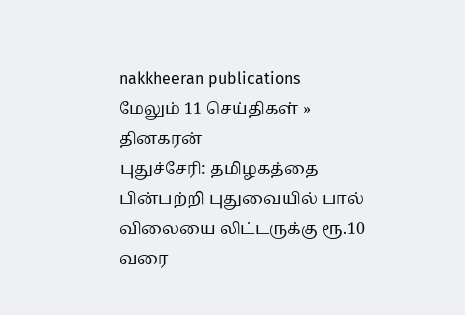nakkheeran publications
மேலும் 11 செய்திகள் »
தினகரன்
புதுச்சேரி: தமிழகத்தை பின்பற்றி புதுவையில் பால் விலையை லிட்டருக்கு ரூ.10 வரை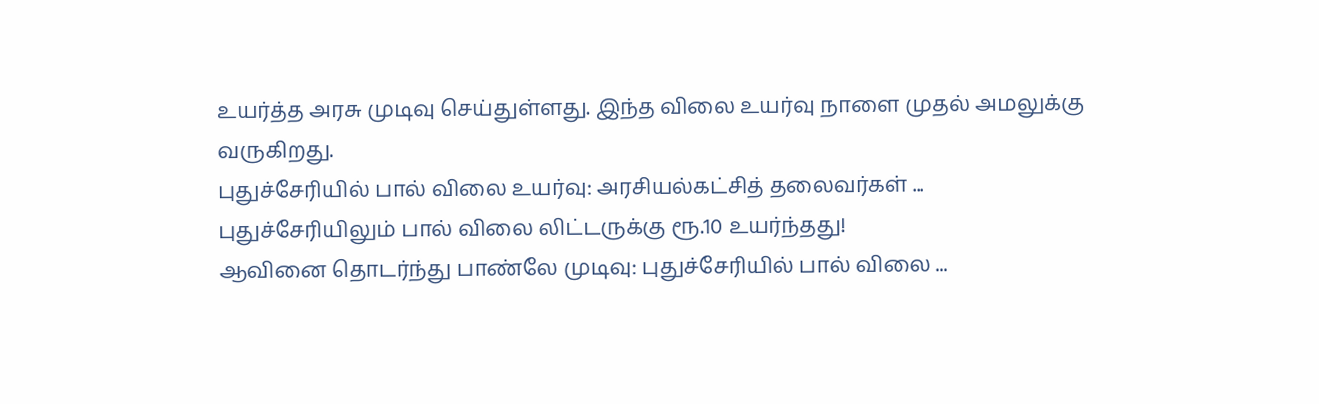உயர்த்த அரசு முடிவு செய்துள்ளது. இந்த விலை உயர்வு நாளை முதல் அமலுக்கு வருகிறது.
புதுச்சேரியில் பால் விலை உயர்வு: அரசியல்கட்சித் தலைவர்கள் ...
புதுச்சேரியிலும் பால் விலை லிட்டருக்கு ரூ.10 உயர்ந்தது!
ஆவினை தொடர்ந்து பாண்லே முடிவு: புதுச்சேரியில் பால் விலை ...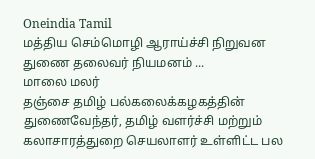Oneindia Tamil
மத்திய செம்மொழி ஆராய்ச்சி நிறுவன துணை தலைவர் நியமனம் ...
மாலை மலர்
தஞ்சை தமிழ் பல்கலைக்கழகத்தின் துணைவேந்தர், தமிழ் வளர்ச்சி மற்றும் கலாசாரத்துறை செயலாளர் உள்ளிட்ட பல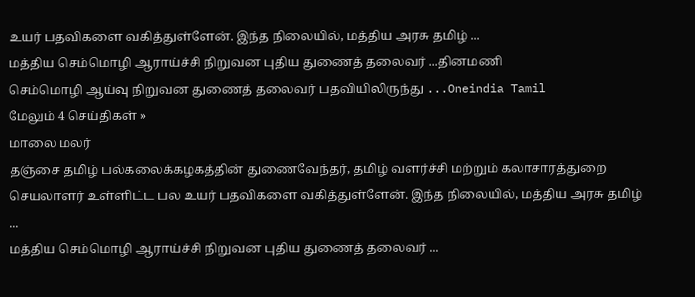உயர் பதவிகளை வகித்துள்ளேன். இந்த நிலையில், மத்திய அரசு தமிழ் ...
மத்திய செம்மொழி ஆராய்ச்சி நிறுவன புதிய துணைத் தலைவர் ...தினமணி
செம்மொழி ஆய்வு நிறுவன துணைத் தலைவர் பதவியிலிருந்து ...Oneindia Tamil
மேலும் 4 செய்திகள் »
மாலை மலர்
தஞ்சை தமிழ் பல்கலைக்கழகத்தின் துணைவேந்தர், தமிழ் வளர்ச்சி மற்றும் கலாசாரத்துறை செயலாளர் உள்ளிட்ட பல உயர் பதவிகளை வகித்துள்ளேன். இந்த நிலையில், மத்திய அரசு தமிழ் ...
மத்திய செம்மொழி ஆராய்ச்சி நிறுவன புதிய துணைத் தலைவர் ...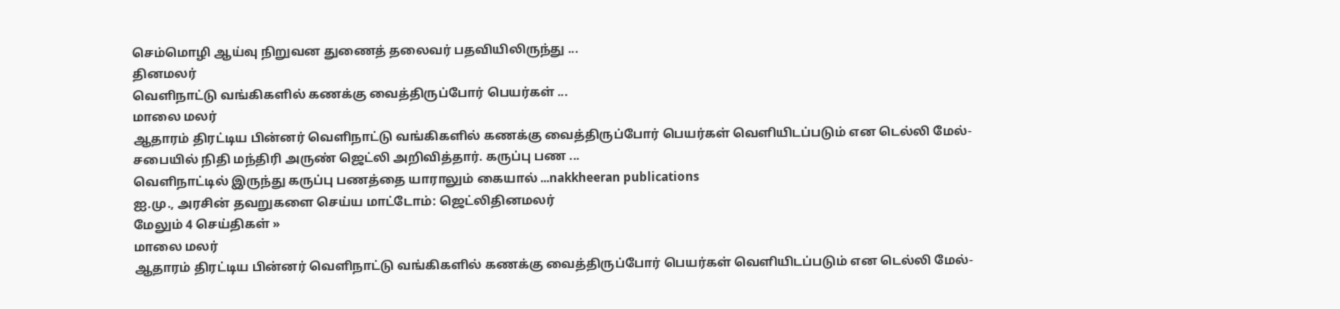செம்மொழி ஆய்வு நிறுவன துணைத் தலைவர் பதவியிலிருந்து ...
தினமலர்
வெளிநாட்டு வங்கிகளில் கணக்கு வைத்திருப்போர் பெயர்கள் ...
மாலை மலர்
ஆதாரம் திரட்டிய பின்னர் வெளிநாட்டு வங்கிகளில் கணக்கு வைத்திருப்போர் பெயர்கள் வெளியிடப்படும் என டெல்லி மேல்-சபையில் நிதி மந்திரி அருண் ஜெட்லி அறிவித்தார். கருப்பு பண ...
வெளிநாட்டில் இருந்து கருப்பு பணத்தை யாராலும் கையால் ...nakkheeran publications
ஐ.மு., அரசின் தவறுகளை செய்ய மாட்டோம்: ஜெட்லிதினமலர்
மேலும் 4 செய்திகள் »
மாலை மலர்
ஆதாரம் திரட்டிய பின்னர் வெளிநாட்டு வங்கிகளில் கணக்கு வைத்திருப்போர் பெயர்கள் வெளியிடப்படும் என டெல்லி மேல்-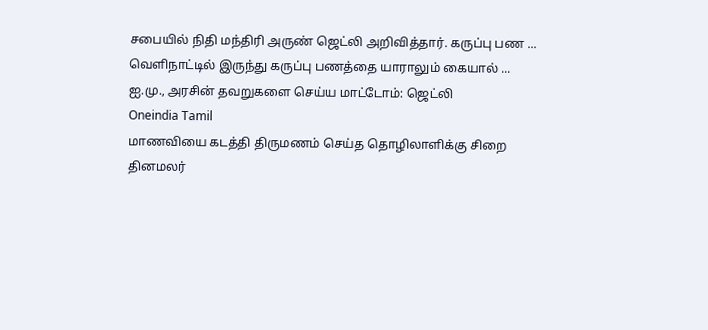சபையில் நிதி மந்திரி அருண் ஜெட்லி அறிவித்தார். கருப்பு பண ...
வெளிநாட்டில் இருந்து கருப்பு பணத்தை யாராலும் கையால் ...
ஐ.மு., அரசின் தவறுகளை செய்ய மாட்டோம்: ஜெட்லி
Oneindia Tamil
மாணவியை கடத்தி திருமணம் செய்த தொழிலாளிக்கு சிறை
தினமலர்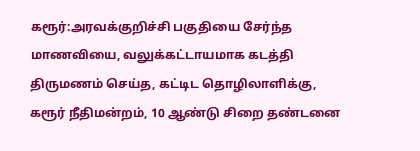கரூர்:அரவக்குறிச்சி பகுதியை சேர்ந்த மாணவியை, வலுக்கட்டாயமாக கடத்தி திருமணம் செய்த, கட்டிட தொழிலாளிக்கு, கரூர் நீதிமன்றம், 10 ஆண்டு சிறை தண்டனை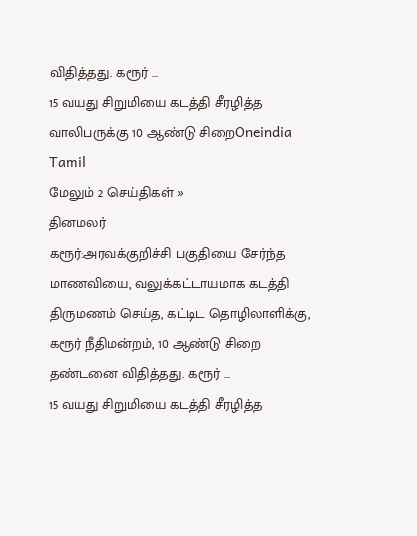விதித்தது. கரூர் ...
15 வயது சிறுமியை கடத்தி சீரழித்த வாலிபருக்கு 10 ஆண்டு சிறைOneindia Tamil
மேலும் 2 செய்திகள் »
தினமலர்
கரூர்:அரவக்குறிச்சி பகுதியை சேர்ந்த மாணவியை, வலுக்கட்டாயமாக கடத்தி திருமணம் செய்த, கட்டிட தொழிலாளிக்கு, கரூர் நீதிமன்றம், 10 ஆண்டு சிறை தண்டனை விதித்தது. கரூர் ...
15 வயது சிறுமியை கடத்தி சீரழித்த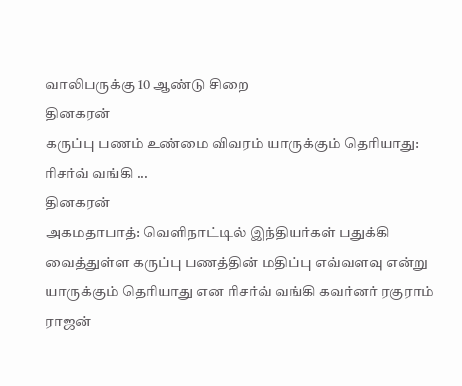வாலிபருக்கு 10 ஆண்டு சிறை
தினகரன்
கருப்பு பணம் உண்மை விவரம் யாருக்கும் தெரியாது: ரிசர்வ் வங்கி ...
தினகரன்
அகமதாபாத்: வெளிநாட்டில் இந்தியர்கள் பதுக்கி வைத்துள்ள கருப்பு பணத்தின் மதிப்பு எவ்வளவு என்று யாருக்கும் தெரியாது என ரிசர்வ் வங்கி கவர்னர் ரகுராம் ராஜன்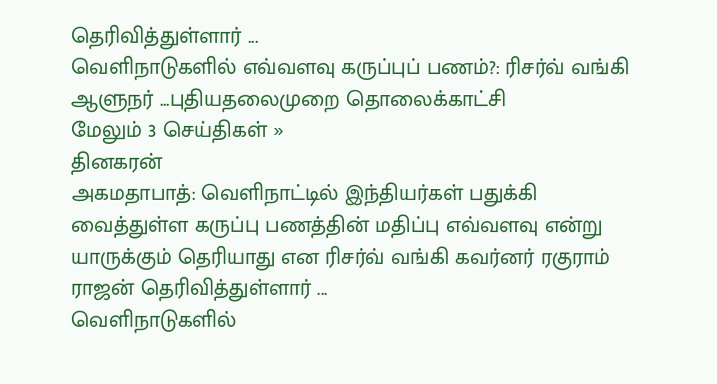தெரிவித்துள்ளார் ...
வெளிநாடுகளில் எவ்வளவு கருப்புப் பணம்?: ரிசர்வ் வங்கி ஆளுநர் ...புதியதலைமுறை தொலைக்காட்சி
மேலும் 3 செய்திகள் »
தினகரன்
அகமதாபாத்: வெளிநாட்டில் இந்தியர்கள் பதுக்கி வைத்துள்ள கருப்பு பணத்தின் மதிப்பு எவ்வளவு என்று யாருக்கும் தெரியாது என ரிசர்வ் வங்கி கவர்னர் ரகுராம் ராஜன் தெரிவித்துள்ளார் ...
வெளிநாடுகளில்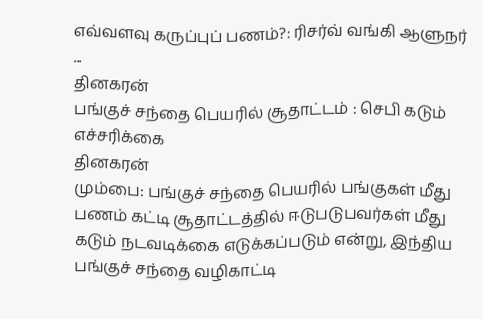எவ்வளவு கருப்புப் பணம்?: ரிசர்வ் வங்கி ஆளுநர் ...
தினகரன்
பங்குச் சந்தை பெயரில் சூதாட்டம் : செபி கடும் எச்சரிக்கை
தினகரன்
மும்பை: பங்குச் சந்தை பெயரில் பங்குகள் மீது பணம் கட்டி சூதாட்டத்தில் ஈடுபடுபவர்கள் மீது கடும் நடவடிக்கை எடுக்கப்படும் என்று, இந்திய பங்குச் சந்தை வழிகாட்டி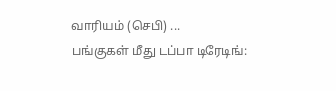வாரியம் (செபி) ...
பங்குகள் மீது டப்பா டிரேடிங்: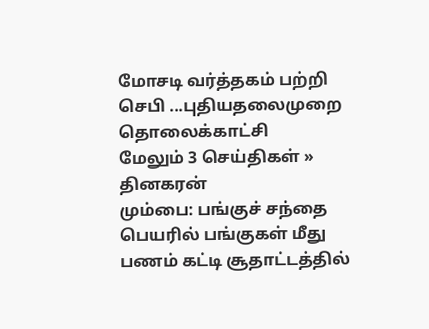மோசடி வர்த்தகம் பற்றி செபி ...புதியதலைமுறை தொலைக்காட்சி
மேலும் 3 செய்திகள் »
தினகரன்
மும்பை: பங்குச் சந்தை பெயரில் பங்குகள் மீது பணம் கட்டி சூதாட்டத்தில்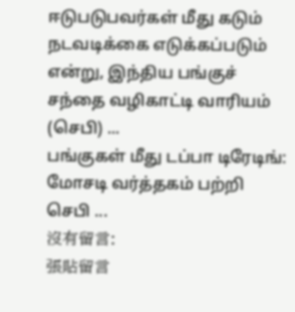ஈடுபடுபவர்கள் மீது கடும் நடவடிக்கை எடுக்கப்படும் என்று, இந்திய பங்குச் சந்தை வழிகாட்டி வாரியம் (செபி) ...
பங்குகள் மீது டப்பா டிரேடிங்: மோசடி வர்த்தகம் பற்றி செபி ...
沒有留言:
張貼留言